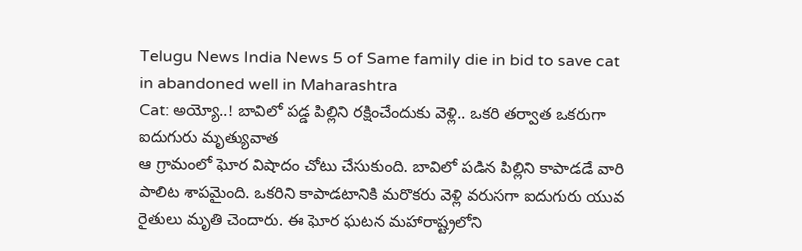Telugu News India News 5 of Same family die in bid to save cat in abandoned well in Maharashtra
Cat: అయ్యో..! బావిలో పడ్డ పిల్లిని రక్షించేందుకు వెళ్లి.. ఒకరి తర్వాత ఒకరుగా ఐదుగురు మృత్యువాత
ఆ గ్రామంలో ఘోర విషాదం చోటు చేసుకుంది. బావిలో పడిన పిల్లిని కాపాడడే వారి పాలిట శాపమైంది. ఒకరిని కాపాడటానికి మరొకరు వెళ్లి వరుసగా ఐదుగురు యువ రైతులు మృతి చెందారు. ఈ ఘోర ఘటన మహారాష్ట్రలోని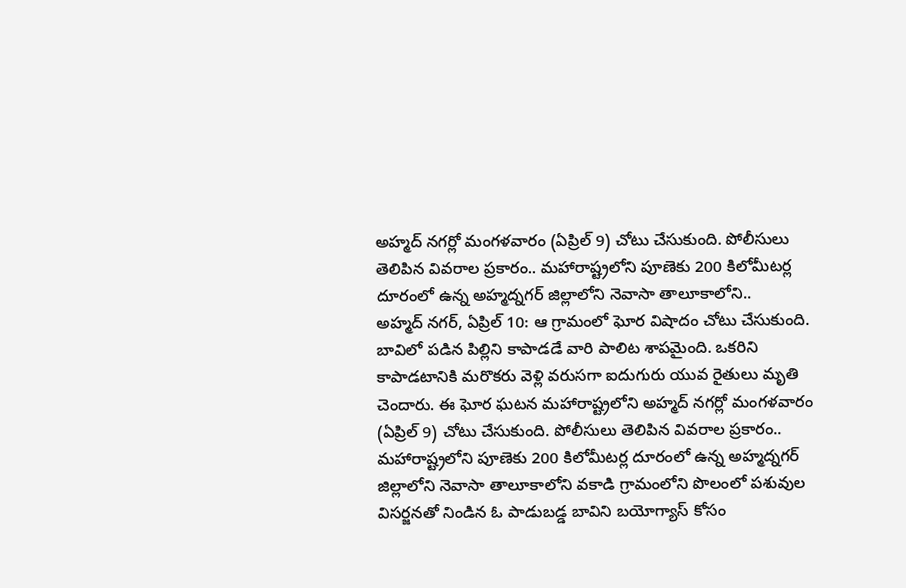అహ్మద్ నగర్లో మంగళవారం (ఏప్రిల్ 9) చోటు చేసుకుంది. పోలీసులు తెలిపిన వివరాల ప్రకారం.. మహారాష్ట్రలోని పూణెకు 200 కిలోమీటర్ల దూరంలో ఉన్న అహ్మద్నగర్ జిల్లాలోని నెవాసా తాలూకాలోని..
అహ్మద్ నగర్, ఏప్రిల్ 10: ఆ గ్రామంలో ఘోర విషాదం చోటు చేసుకుంది. బావిలో పడిన పిల్లిని కాపాడడే వారి పాలిట శాపమైంది. ఒకరిని కాపాడటానికి మరొకరు వెళ్లి వరుసగా ఐదుగురు యువ రైతులు మృతి చెందారు. ఈ ఘోర ఘటన మహారాష్ట్రలోని అహ్మద్ నగర్లో మంగళవారం (ఏప్రిల్ 9) చోటు చేసుకుంది. పోలీసులు తెలిపిన వివరాల ప్రకారం.. మహారాష్ట్రలోని పూణెకు 200 కిలోమీటర్ల దూరంలో ఉన్న అహ్మద్నగర్ జిల్లాలోని నెవాసా తాలూకాలోని వకాడి గ్రామంలోని పొలంలో పశువుల విసర్జనతో నిండిన ఓ పాడుబడ్డ బావిని బయోగ్యాస్ కోసం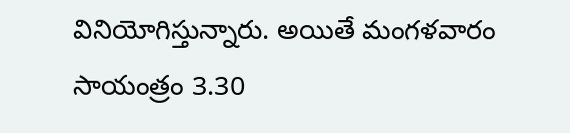వినియోగిస్తున్నారు. అయితే మంగళవారం సాయంత్రం 3.30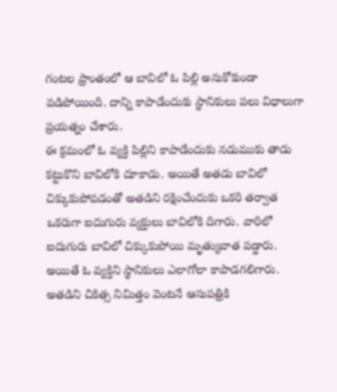గంటల ప్రాంతంలో ఆ బావిలో ఓ పిల్లి అనుకోకుండా పడిపోయింది. దాన్ని కాపాడేందుకు స్థానికులు పలు విధాలుగా ప్రయత్నం చేశారు.
ఈ క్రమంలో ఓ వ్యక్తి పిల్లిని కాపాడేందుకు నడుముకు తాడు కట్టుకొని బావిలోకి దూకాడు. అయితే అతడు బావిలో చిక్కుకుపోవడంతో అతడిని రక్షించేందుకు ఒకరి తర్వాత ఒకరుగా ఐదుగురు వ్యక్తులు బావిలోకి దిగారు. వారిలో ఐదుగురు బావిలో చిక్కుకుపోయి మృత్యువాత పడ్డారు. అయితే ఓ వ్యక్తిని స్థానికులు ఎలాగోలా కాపాడగలిగారు. అతడిని చికిత్స నిమిత్తం వెంటనే ఆసుపత్రికి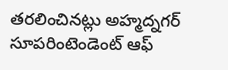తరలించినట్లు అహ్మద్నగర్ సూపరింటెండెంట్ ఆఫ్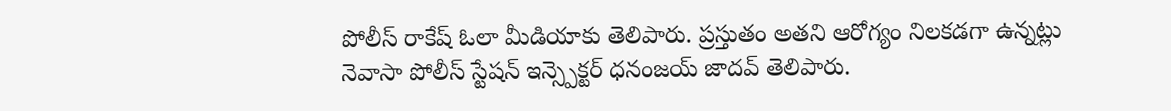పోలీస్ రాకేష్ ఓలా మీడియాకు తెలిపారు. ప్రస్తుతం అతని ఆరోగ్యం నిలకడగా ఉన్నట్లు నెవాసా పోలీస్ స్టేషన్ ఇన్స్పెక్టర్ ధనంజయ్ జాదవ్ తెలిపారు.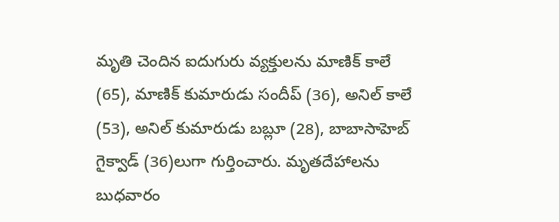మృతి చెందిన ఐదుగురు వ్యక్తులను మాణిక్ కాలే (65), మాణిక్ కుమారుడు సందీప్ (36), అనిల్ కాలే (53), అనిల్ కుమారుడు బబ్లూ (28), బాబాసాహెబ్ గైక్వాడ్ (36)లుగా గుర్తించారు. మృతదేహాలను బుధవారం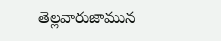తెల్లవారుజామున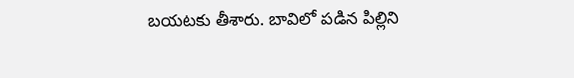బయటకు తీశారు. బావిలో పడిన పిల్లిని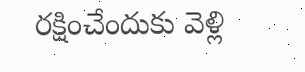రక్షించేందుకు వెళ్లి